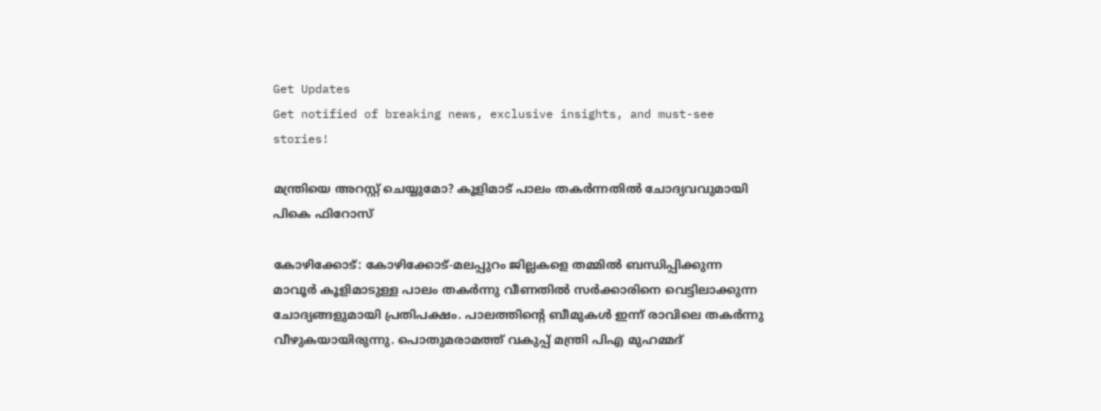Get Updates
Get notified of breaking news, exclusive insights, and must-see stories!

മന്ത്രിയെ അറസ്റ്റ് ചെയ്യുമോ? കൂളിമാട് പാലം തകര്‍ന്നതില്‍ ചോദ്യവവുമായി പികെ ഫിറോസ്

കോഴിക്കോട്: കോഴിക്കോട്-മലപ്പുറം ജില്ലകളെ തമ്മില്‍ ബന്ധിപ്പിക്കുന്ന മാവൂര്‍ കൂളിമാടുള്ള പാലം തകര്‍ന്നു വീണതില്‍ സര്‍ക്കാരിനെ വെട്ടിലാക്കുന്ന ചോദ്യങ്ങളുമായി പ്രതിപക്ഷം. പാലത്തിന്റെ ബീമുകള്‍ ഇന്ന് രാവിലെ തകര്‍ന്നു വീഴുകയായിരുന്നു. പൊതുമരാമത്ത് വകുപ്പ് മന്ത്രി പിഎ മുഹമ്മദ്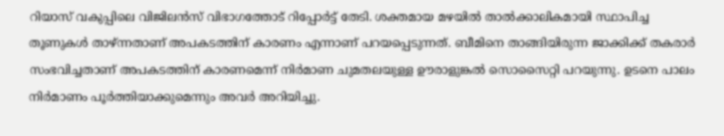റിയാസ് വകുപ്പിലെ വിജിലന്‍സ് വിഭാഗത്തോട് റിപ്പോര്‍ട്ട് തേടി. ശക്തമായ മഴയില്‍ താല്‍ക്കാലികമായി സ്ഥാപിച്ച തൂണുകള്‍ താഴ്ന്നതാണ് അപകടത്തിന് കാരണം എന്നാണ് പറയപ്പെടുന്നത്. ബീമിനെ താങ്ങിയിരുന്ന ജാക്കിക്ക് തകരാര്‍ സംഭവിച്ചതാണ് അപകടത്തിന് കാരണമെന്ന് നിര്‍മാണ ചുമതലയുള്ള ഊരാളുങ്കല്‍ സൊസൈറ്റി പറയുന്നു. ഉടനെ പാലം നിര്‍മാണം പൂര്‍ത്തിയാക്കുമെന്നും അവര്‍ അറിയിച്ചു.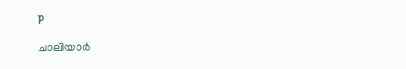p

ചാലിയാര്‍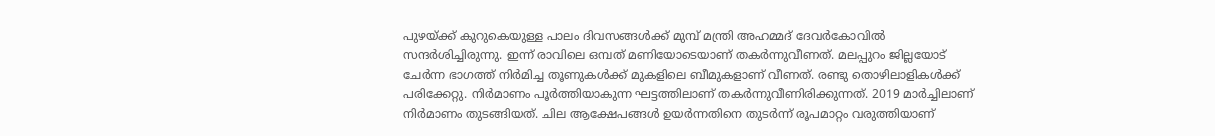പുഴയ്ക്ക് കുറുകെയുള്ള പാലം ദിവസങ്ങള്‍ക്ക് മുമ്പ് മന്ത്രി അഹമ്മദ് ദേവര്‍കോവില്‍ സന്ദര്‍ശിച്ചിരുന്നു. ഇന്ന് രാവിലെ ഒമ്പത് മണിയോടെയാണ് തകര്‍ന്നുവീണത്. മലപ്പുറം ജില്ലയോട് ചേര്‍ന്ന ഭാഗത്ത് നിര്‍മിച്ച തൂണുകള്‍ക്ക് മുകളിലെ ബീമുകളാണ് വീണത്. രണ്ടു തൊഴിലാളികള്‍ക്ക് പരിക്കേറ്റു. നിര്‍മാണം പൂര്‍ത്തിയാകുന്ന ഘട്ടത്തിലാണ് തകര്‍ന്നുവീണിരിക്കുന്നത്. 2019 മാര്‍ച്ചിലാണ് നിര്‍മാണം തുടങ്ങിയത്. ചില ആക്ഷേപങ്ങള്‍ ഉയര്‍ന്നതിനെ തുടര്‍ന്ന് രൂപമാറ്റം വരുത്തിയാണ്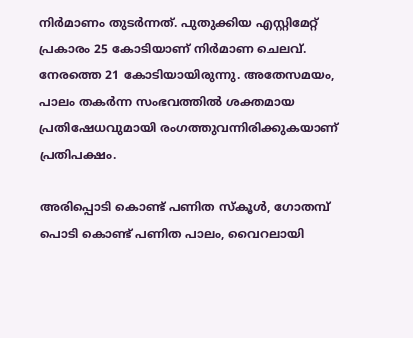നിര്‍മാണം തുടര്‍ന്നത്. പുതുക്കിയ എസ്റ്റിമേറ്റ് പ്രകാരം 25 കോടിയാണ് നിര്‍മാണ ചെലവ്. നേരത്തെ 21 കോടിയായിരുന്നു. അതേസമയം, പാലം തകര്‍ന്ന സംഭവത്തില്‍ ശക്തമായ പ്രതിഷേധവുമായി രംഗത്തുവന്നിരിക്കുകയാണ് പ്രതിപക്ഷം.

അരിപ്പൊടി കൊണ്ട് പണിത സ്‌കൂള്‍, ഗോതമ്പ് പൊടി കൊണ്ട് പണിത പാലം, വൈറലായി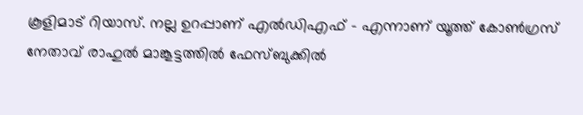കൂളിമാട് റിയാസ്. നല്ല ഉറപ്പാണ് എല്‍ഡിഎഫ് - എന്നാണ് യൂത്ത് കോണ്‍ഗ്രസ് നേതാവ് രാഹുല്‍ മാങ്കൂട്ടത്തില്‍ ഫേസ്ബുക്കില്‍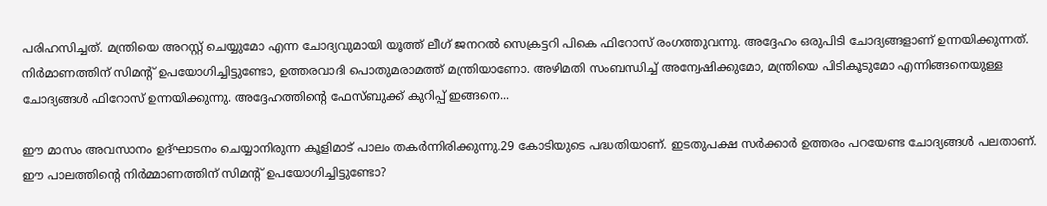പരിഹസിച്ചത്. മന്ത്രിയെ അറസ്റ്റ് ചെയ്യുമോ എന്ന ചോദ്യവുമായി യൂത്ത് ലീഗ് ജനറല്‍ സെക്രട്ടറി പികെ ഫിറോസ് രംഗത്തുവന്നു. അദ്ദേഹം ഒരുപിടി ചോദ്യങ്ങളാണ് ഉന്നയിക്കുന്നത്. നിര്‍മാണത്തിന് സിമന്റ് ഉപയോഗിച്ചിട്ടുണ്ടോ, ഉത്തരവാദി പൊതുമരാമത്ത് മന്ത്രിയാണോ. അഴിമതി സംബന്ധിച്ച് അന്വേഷിക്കുമോ, മന്ത്രിയെ പിടികൂടുമോ എന്നിങ്ങനെയുള്ള ചോദ്യങ്ങള്‍ ഫിറോസ് ഉന്നയിക്കുന്നു. അദ്ദേഹത്തിന്റെ ഫേസ്ബുക്ക് കുറിപ്പ് ഇങ്ങനെ...

ഈ മാസം അവസാനം ഉദ്ഘാടനം ചെയ്യാനിരുന്ന കൂളിമാട് പാലം തകർന്നിരിക്കുന്നു.29 കോടിയുടെ പദ്ധതിയാണ്. ഇടതുപക്ഷ സർക്കാർ ഉത്തരം പറയേണ്ട ചോദ്യങ്ങൾ പലതാണ്. ഈ പാലത്തിന്റെ നിർമ്മാണത്തിന് സിമന്റ് ഉപയോഗിച്ചിട്ടുണ്ടോ?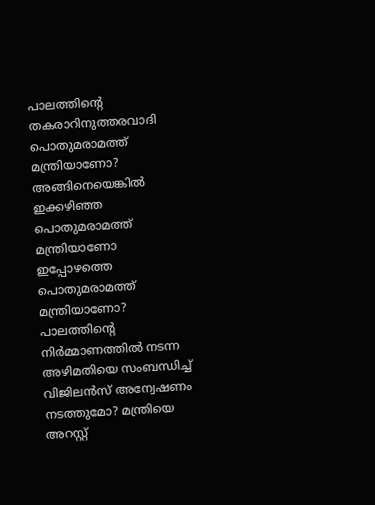പാലത്തിന്റെ തകരാറിനുത്തരവാദി പൊതുമരാമത്ത് മന്ത്രിയാണോ?
അങ്ങിനെയെങ്കിൽ ഇക്കഴിഞ്ഞ പൊതുമരാമത്ത് മന്ത്രിയാണോ ഇപ്പോഴത്തെ പൊതുമരാമത്ത് മന്ത്രിയാണോ? പാലത്തിന്റെ നിർമ്മാണത്തിൽ നടന്ന അഴിമതിയെ സംബന്ധിച്ച് വിജിലൻസ് അന്വേഷണം നടത്തുമോ? മന്ത്രിയെ അറസ്റ്റ്‌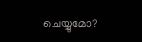ചെയ്യുമോ?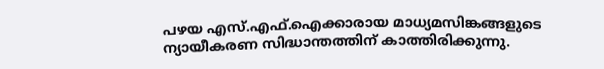പഴയ എസ്.എഫ്.ഐക്കാരായ മാധ്യമസിങ്കങ്ങളുടെ ന്യായീകരണ സിദ്ധാന്തത്തിന് കാത്തിരിക്കുന്നു.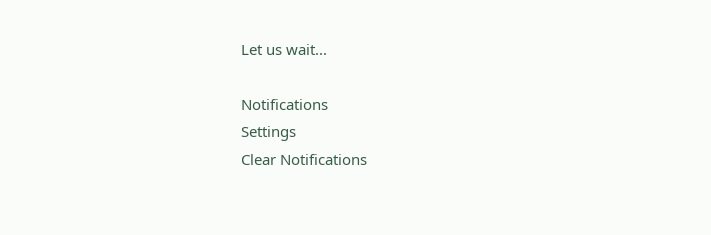Let us wait...

Notifications
Settings
Clear Notifications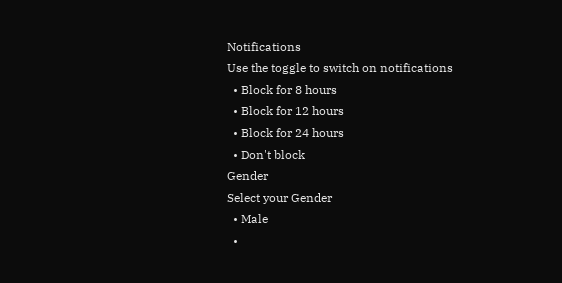Notifications
Use the toggle to switch on notifications
  • Block for 8 hours
  • Block for 12 hours
  • Block for 24 hours
  • Don't block
Gender
Select your Gender
  • Male
  •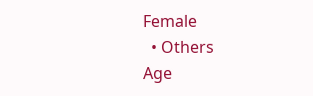Female
  • Others
Age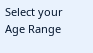Select your Age Range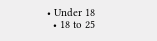• Under 18
  • 18 to 25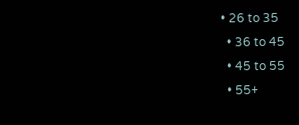• 26 to 35
  • 36 to 45
  • 45 to 55
  • 55+